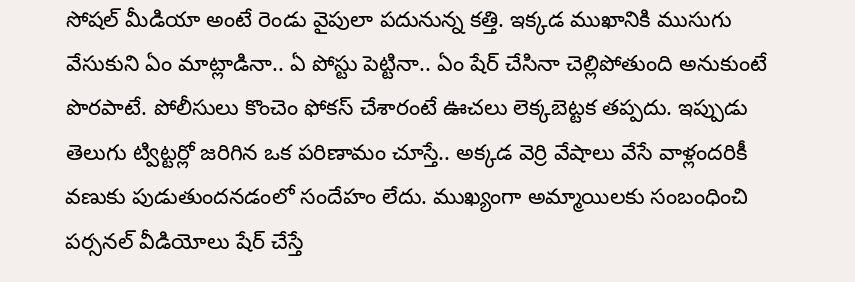సోషల్ మీడియా అంటే రెండు వైపులా పదునున్న కత్తి. ఇక్కడ ముఖానికి ముసుగు వేసుకుని ఏం మాట్లాడినా.. ఏ పోస్టు పెట్టినా.. ఏం షేర్ చేసినా చెల్లిపోతుంది అనుకుంటే పొరపాటే. పోలీసులు కొంచెం ఫోకస్ చేశారంటే ఊచలు లెక్కబెట్టక తప్పదు. ఇప్పుడు తెలుగు ట్విట్టర్లో జరిగిన ఒక పరిణామం చూస్తే.. అక్కడ వెర్రి వేషాలు వేసే వాళ్లందరికీ వణుకు పుడుతుందనడంలో సందేహం లేదు. ముఖ్యంగా అమ్మాయిలకు సంబంధించి పర్సనల్ వీడియోలు షేర్ చేస్తే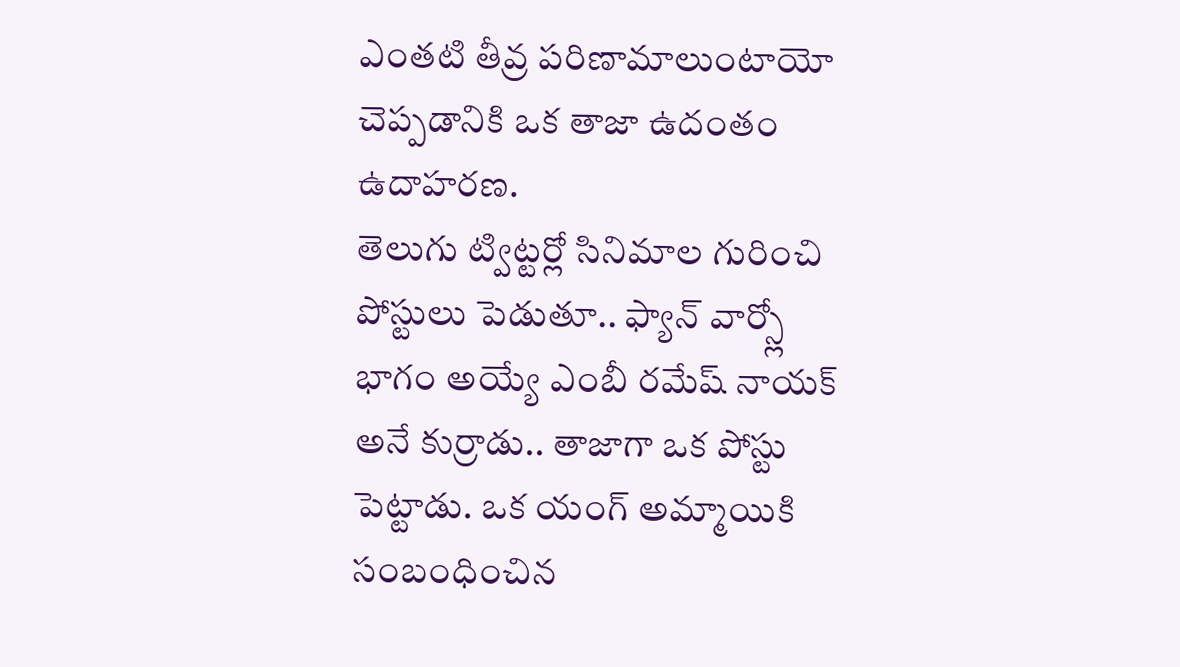ఎంతటి తీవ్ర పరిణామాలుంటాయో చెప్పడానికి ఒక తాజా ఉదంతం ఉదాహరణ.
తెలుగు ట్విట్టర్లో సినిమాల గురించి పోస్టులు పెడుతూ.. ఫ్యాన్ వార్స్లో భాగం అయ్యే ఎంబీ రమేష్ నాయక్ అనే కుర్రాడు.. తాజాగా ఒక పోస్టు పెట్టాడు. ఒక యంగ్ అమ్మాయికి సంబంధించిన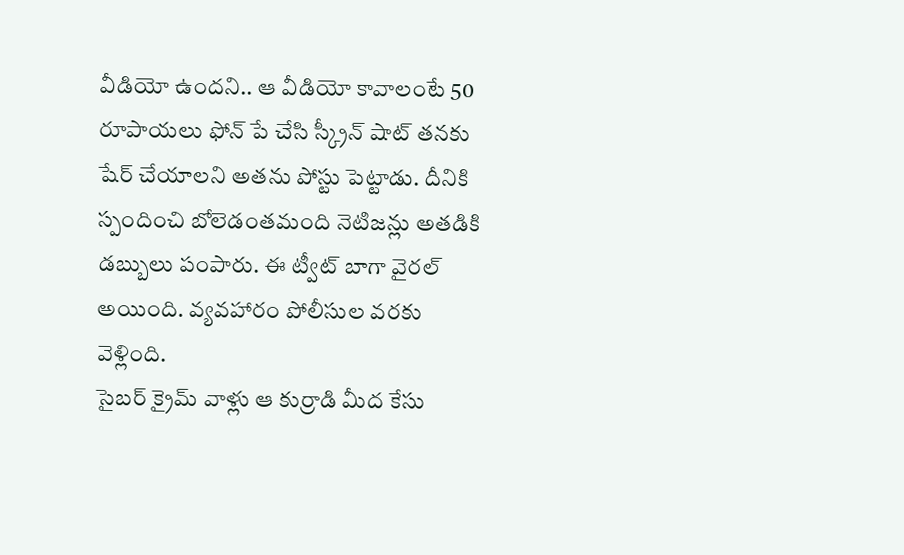వీడియో ఉందని.. ఆ వీడియో కావాలంటే 50 రూపాయలు ఫోన్ పే చేసి స్క్రీన్ షాట్ తనకు షేర్ చేయాలని అతను పోస్టు పెట్టాడు. దీనికి స్పందించి బోలెడంతమంది నెటిజన్లు అతడికి డబ్బులు పంపారు. ఈ ట్వీట్ బాగా వైరల్ అయింది. వ్యవహారం పోలీసుల వరకు వెళ్లింది.
సైబర్ క్రైమ్ వాళ్లు ఆ కుర్రాడి మీద కేసు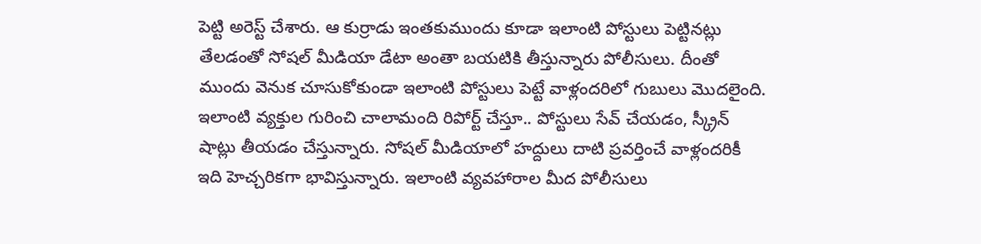పెట్టి అరెస్ట్ చేశారు. ఆ కుర్రాడు ఇంతకుముందు కూడా ఇలాంటి పోస్టులు పెట్టినట్లు తేలడంతో సోషల్ మీడియా డేటా అంతా బయటికి తీస్తున్నారు పోలీసులు. దీంతో ముందు వెనుక చూసుకోకుండా ఇలాంటి పోస్టులు పెట్టే వాళ్లందరిలో గుబులు మొదలైంది. ఇలాంటి వ్యక్తుల గురించి చాలామంది రిపోర్ట్ చేస్తూ.. పోస్టులు సేవ్ చేయడం, స్క్రీన్ షాట్లు తీయడం చేస్తున్నారు. సోషల్ మీడియాలో హద్దులు దాటి ప్రవర్తించే వాళ్లందరికీ ఇది హెచ్చరికగా భావిస్తున్నారు. ఇలాంటి వ్యవహారాల మీద పోలీసులు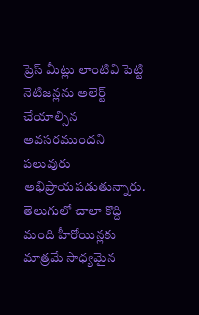ప్రెస్ మీట్లు లాంటివి పెట్టి నెటిజన్లను అలెర్ట్ చేయాల్సిన అవసరముందని పలువురు అభిప్రాయపడుతున్నారు.
తెలుగులో చాలా కొద్ది మంది హీరోయిన్లకు మాత్రమే సాధ్యమైన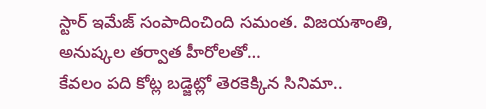స్టార్ ఇమేజ్ సంపాదించింది సమంత. విజయశాంతి, అనుష్కల తర్వాత హీరోలతో…
కేవలం పది కోట్ల బడ్జెట్లో తెరకెక్కిన సినిమా..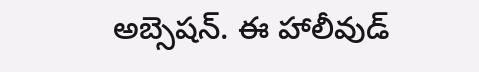అబ్సెషన్. ఈ హాలీవుడ్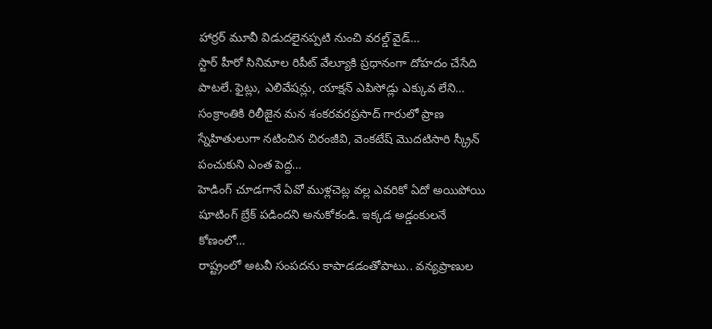హార్రర్ మూవీ విడుదలైనప్పటి నుంచి వరల్డ్ వైడ్…
స్టార్ హీరో సినిమాల రిపీట్ వేల్యూకి ప్రధానంగా దోహదం చేసేది పాటలే. ఫైట్లు, ఎలివేషన్లు, యాక్షన్ ఎపిసోడ్లు ఎక్కువ లేని…
సంక్రాంతికి రిలీజైన మన శంకరవరప్రసాద్ గారులో ప్రాణ స్నేహితులుగా నటించిన చిరంజీవి, వెంకటేష్ మొదటిసారి స్క్రీన్ పంచుకుని ఎంత పెద్ద…
హెడింగ్ చూడగానే ఏవో ముళ్లచెట్ల వల్ల ఎవరికో ఏదో అయిపోయి షూటింగ్ బ్రేక్ పడిందని అనుకోకండి. ఇక్కడ అడ్డంకులనే కోణంలో…
రాష్ట్రంలో అటవీ సంపదను కాపాడడంతోపాటు.. వన్యప్రాణుల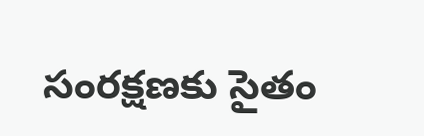సంరక్షణకు సైతం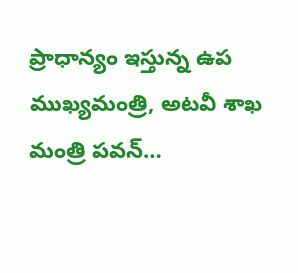ప్రాధాన్యం ఇస్తున్న ఉప ముఖ్యమంత్రి, అటవీ శాఖ మంత్రి పవన్…